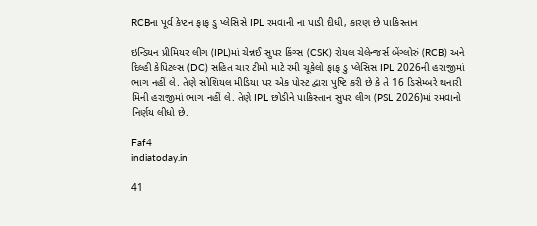RCBના પૂર્વ કેપ્ટન ફાફ ડુ પ્લેસિસે IPL રમવાની ના પાડી દીધી, કારણ છે પાકિસ્તાન

ઇન્ડિયન પ્રીમિયર લીગ (IPL)માં ચેન્નઈ સુપર કિંગ્સ (CSK) રોયલ ચેલેન્જર્સ બેંગ્લોરું (RCB) અને દિલ્હી કેપિટલ્સ (DC) સહિત ચાર ટીમો માટે રમી ચૂકેલો ફાફ ડુ પ્લેસિસ IPL 2026ની હરાજીમાં ભાગ નહીં લે. તેણે સોશિયલ મીડિયા પર એક પોસ્ટ દ્વારા પુષ્ટિ કરી છે કે તે 16 ડિસેમ્બરે થનારી મિની હરાજીમાં ભાગ નહીં લે. તેણે IPL છોડીને પાકિસ્તાન સુપર લીગ (PSL 2026)માં રમવાનો નિર્ણય લીધો છે.

Faf4
indiatoday.in

41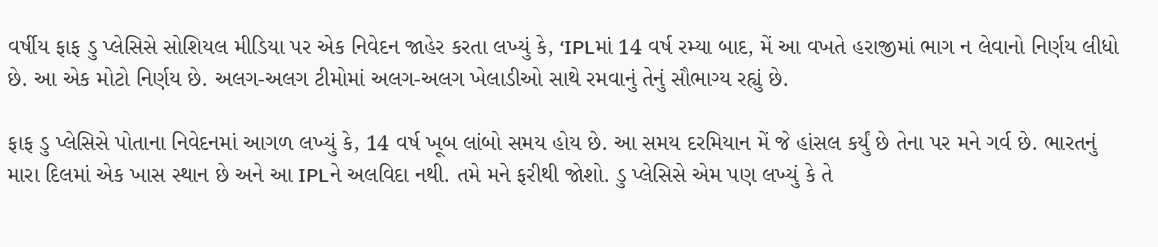વર્ષીય ફાફ ડુ પ્લેસિસે સોશિયલ મીડિયા પર એક નિવેદન જાહેર કરતા લખ્યું કે, ‘IPLમાં 14 વર્ષ રમ્યા બાદ, મેં આ વખતે હરાજીમાં ભાગ ન લેવાનો નિર્ણય લીધો છે. આ એક મોટો નિર્ણય છે. અલગ-અલગ ટીમોમાં અલગ-અલગ ખેલાડીઓ સાથે રમવાનું તેનું સૌભાગ્ય રહ્યું છે.

ફાફ ડુ પ્લેસિસે પોતાના નિવેદનમાં આગળ લખ્યું કે, 14 વર્ષ ખૂબ લાંબો સમય હોય છે. આ સમય દરમિયાન મેં જે હાંસલ કર્યું છે તેના પર મને ગર્વ છે. ભારતનું મારા દિલમાં એક ખાસ સ્થાન છે અને આ IPLને અલવિદા નથી. તમે મને ફરીથી જોશો. ડુ પ્લેસિસે એમ પણ લખ્યું કે તે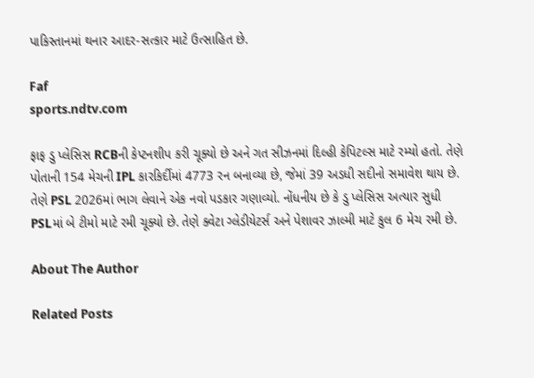પાકિસ્તાનમાં થનાર આદર-સત્કાર માટે ઉત્સાહિત છે.

Faf
sports.ndtv.com

ફાફ ડુ પ્લેસિસ RCBની કેપ્ટનશીપ કરી ચૂક્યો છે અને ગત સીઝનમાં દિલ્હી કેપિટલ્સ માટે રમ્યો હતો. તેણે પોતાની 154 મેચની IPL કારકિર્દીમાં 4773 રન બનાવ્યા છે, જેમાં 39 અડધી સદીનો સમાવેશ થાય છે. તેણે PSL 2026માં ભાગ લેવાને એક નવો પડકાર ગણાવ્યો. નોંધનીય છે કે ડુ પ્લેસિસ અત્યાર સુધી PSLમાં બે ટીમો માટે રમી ચૂક્યો છે. તેણે ક્વેટા ગ્લેડીયેટર્સ અને પેશાવર ઝાલ્મી માટે કુલ 6 મેચ રમી છે.

About The Author

Related Posts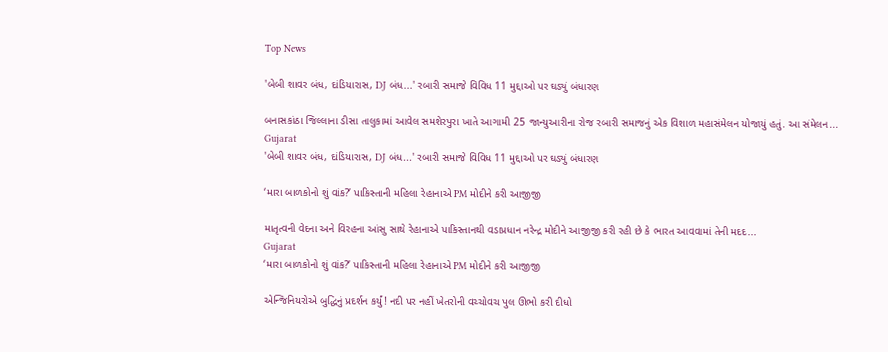Top News

'બેબી શાવર બંધ, દાંડિયારાસ, DJ બંધ...' રબારી સમાજે વિવિધ 11 મુદ્દાઓ પર ઘડ્યું બંધારણ

બનાસકાંઠા જિલ્લાના ડીસા તાલુકામાં આવેલ સમશેરપુરા ખાતે આગામી 25 જાન્યુઆરીના રોજ રબારી સમાજનું એક વિશાળ મહાસંમેલન યોજાયું હતું. આ સંમેલન...
Gujarat
'બેબી શાવર બંધ, દાંડિયારાસ, DJ બંધ...' રબારી સમાજે વિવિધ 11 મુદ્દાઓ પર ઘડ્યું બંધારણ

‘મારા બાળકોનો શું વાંક?’ પાકિસ્તાની મહિલા રેહાનાએ PM મોદીને કરી આજીજી

માતૃત્વની વેદના અને વિરહના આંસુ સાથે રેહાનાએ પાકિસ્તાનથી વડાપ્રધાન નરેન્દ્ર મોદીને આજીજી કરી રહી છે કે ભારત આવવામાં તેની મદદ...
Gujarat
‘મારા બાળકોનો શું વાંક?’ પાકિસ્તાની મહિલા રેહાનાએ PM મોદીને કરી આજીજી

એન્જિનિયરોએ બુદ્ધિનું પ્રદર્શન કર્યું! નદી પર નહીં ખેતરોની વચ્ચોવચ પુલ ઊભો કરી દીધો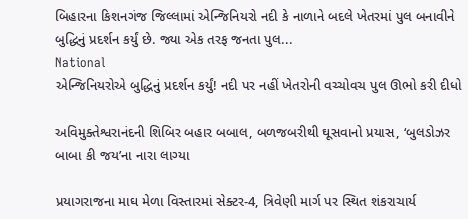બિહારના કિશનગંજ જિલ્લામાં એન્જિનિયરો નદી કે નાળાને બદલે ખેતરમાં પુલ બનાવીને બુદ્ધિનું પ્રદર્શન કર્યું છે. જ્યા એક તરફ જનતા પુલ...
National
એન્જિનિયરોએ બુદ્ધિનું પ્રદર્શન કર્યું! નદી પર નહીં ખેતરોની વચ્ચોવચ પુલ ઊભો કરી દીધો

અવિમુક્તેશ્વરાનંદની શિબિર બહાર બબાલ, બળજબરીથી ઘૂસવાનો પ્રયાસ, ‘બુલડોઝર બાબા કી જય’ના નારા લાગ્યા

પ્રયાગરાજના માઘ મેળા વિસ્તારમાં સેક્ટર-4, ત્રિવેણી માર્ગ પર સ્થિત શંકરાચાર્ય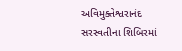અવિમુક્તેશ્વરાનંદ સરસ્વતીના શિબિરમાં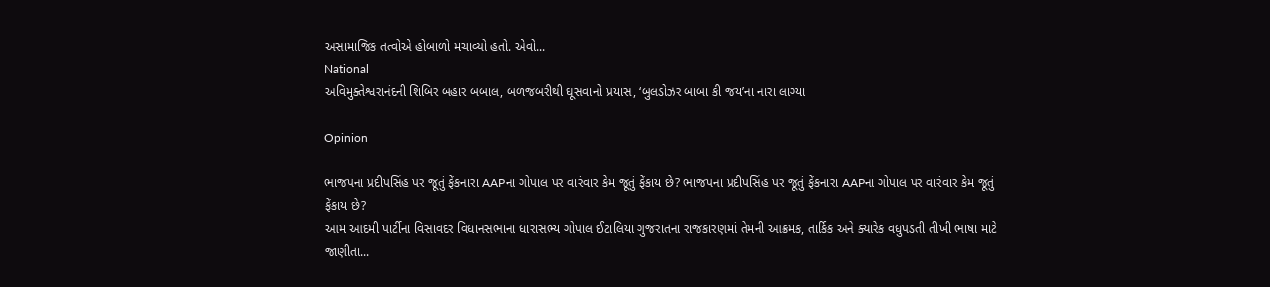અસામાજિક તત્વોએ હોબાળો મચાવ્યો હતો. એવો...
National
અવિમુક્તેશ્વરાનંદની શિબિર બહાર બબાલ, બળજબરીથી ઘૂસવાનો પ્રયાસ, ‘બુલડોઝર બાબા કી જય’ના નારા લાગ્યા

Opinion

ભાજપના પ્રદીપસિંહ પર જૂતું ફેંકનારા AAPના ગોપાલ પર વારંવાર કેમ જૂતું ફેંકાય છે? ભાજપના પ્રદીપસિંહ પર જૂતું ફેંકનારા AAPના ગોપાલ પર વારંવાર કેમ જૂતું ફેંકાય છે?
આમ આદમી પાર્ટીના વિસાવદર વિધાનસભાના ધારાસભ્ય ગોપાલ ઈટાલિયા ગુજરાતના રાજકારણમાં તેમની આક્રમક, તાર્કિક અને ક્યારેક વધુપડતી તીખી ભાષા માટે જાણીતા...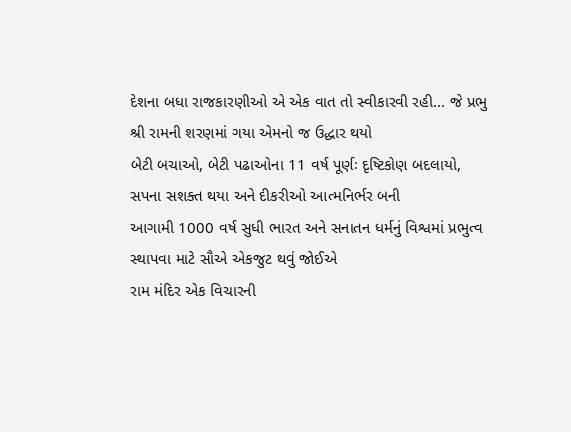દેશના બધા રાજકારણીઓ એ એક વાત તો સ્વીકારવી રહી... જે પ્રભુ શ્રી રામની શરણમાં ગયા એમનો જ ઉદ્ધાર થયો
બેટી બચાઓ, બેટી પઢાઓના 11 વર્ષ પૂર્ણઃ દૃષ્ટિકોણ બદલાયો, સપના સશક્ત થયા અને દીકરીઓ આત્મનિર્ભર બની
આગામી 1000 વર્ષ સુધી ભારત અને સનાતન ધર્મનું વિશ્વમાં પ્રભુત્વ સ્થાપવા માટે સૌએ એકજુટ થવું જોઈએ
રામ મંદિર એક વિચારની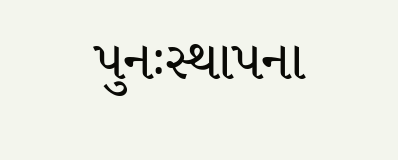પુનઃસ્થાપના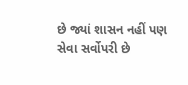છે જ્યાં શાસન નહીં પણ સેવા સર્વોપરી છે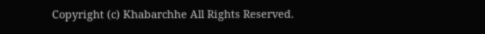Copyright (c) Khabarchhe All Rights Reserved.